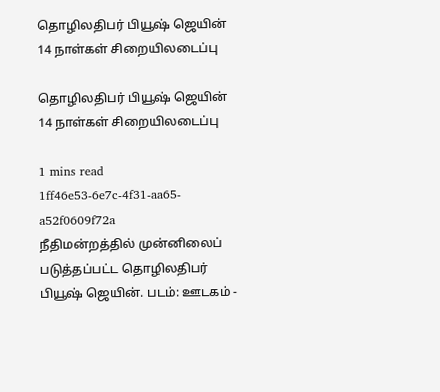தொழிலதிபர் பியூஷ் ஜெயின் 14 நாள்கள் சிறையிலடைப்பு

தொழிலதிபர் பியூஷ் ஜெயின் 14 நாள்கள் சிறையிலடைப்பு

1 mins read
1ff46e53-6e7c-4f31-aa65-a52f0609f72a
நீதிமன்றத்தில் முன்னிலைப் படுத்தப்பட்ட தொழிலதிபர் பியூஷ் ஜெயின். படம்: ஊடகம் -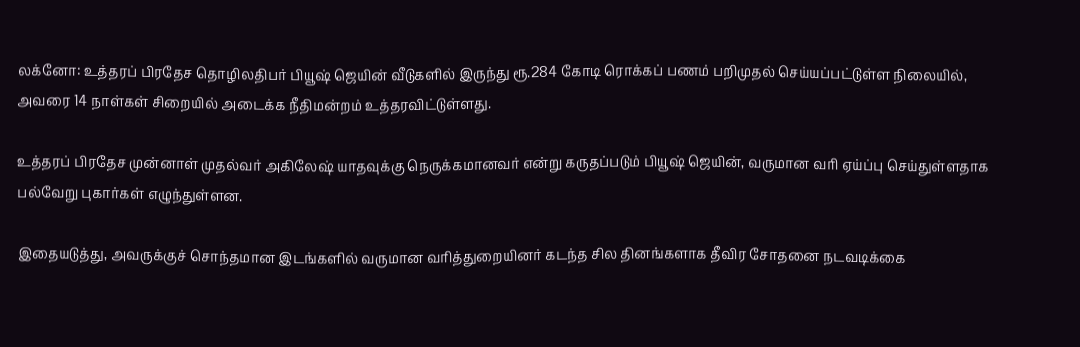லக்னோ: உத்தரப் பிரதேச தொழிலதிபர் பியூஷ் ஜெயின் வீடுகளில் இருந்து ரூ.284 கோடி ரொக்கப் பணம் பறிமுதல் செய்யப்பட்டுள்ள நிலையில், அவரை 14 நாள்கள் சிறையில் அடைக்க நீதிமன்றம் உத்தரவிட்டுள்ளது.

உத்தரப் பிரதேச முன்னாள் முதல்வர் அகிலேஷ் யாதவுக்கு நெருக்கமானவர் என்று கருதப்படும் பியூஷ் ஜெயின், வருமான வரி ஏய்ப்பு செய்துள்ளதாக பல்வேறு புகார்கள் எழுந்துள்ளன.

இதையடுத்து, அவருக்குச் சொந்தமான இடங்களில் வருமான வரித்துறையினர் கடந்த சில தினங்களாக தீவிர சோதனை நடவடிக்கை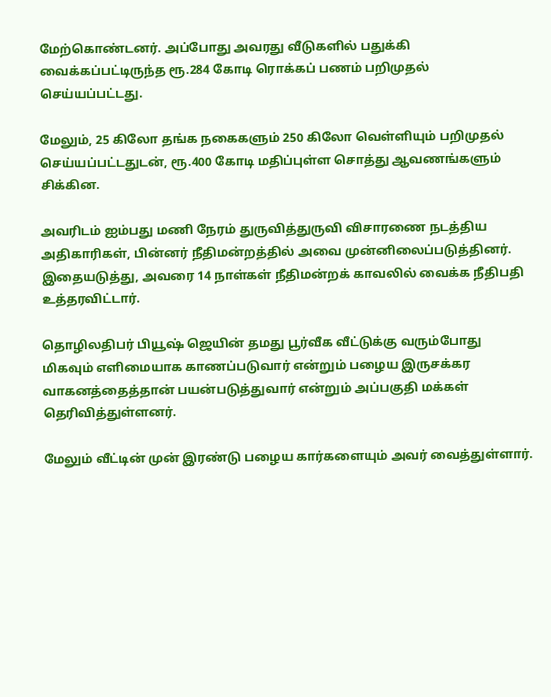மேற்கொண்டனர். அப்போது அவரது வீடுகளில் பதுக்கி வைக்கப்பட்டிருந்த ரூ.284 கோடி ரொக்கப் பணம் பறிமுதல் செய்யப்பட்டது.

மேலும், 25 கிலோ தங்க நகைகளும் 250 கிலோ வெள்ளியும் பறிமுதல் செய்யப்பட்டதுடன், ரூ.400 கோடி மதிப்புள்ள சொத்து ஆவணங்களும் சிக்கின.

அவரிடம் ஐம்பது மணி நேரம் துருவித்துருவி விசாரணை நடத்திய அதிகாரிகள், பின்னர் நீதிமன்றத்தில் அவை முன்னிலைப்படுத்தினர். இதையடுத்து, அவரை 14 நாள்கள் நீதிமன்றக் காவலில் வைக்க நீதிபதி உத்தரவிட்டார்.

தொழிலதிபர் பியூஷ் ஜெயின் தமது பூர்வீக வீட்டுக்கு வரும்போது மிகவும் எளிமையாக காணப்படுவார் என்றும் பழைய இருசக்கர வாகனத்தைத்தான் பயன்படுத்துவார் என்றும் அப்பகுதி மக்கள் தெரிவித்துள்ளனர்.

மேலும் வீட்டின் முன் இரண்டு பழைய கார்களையும் அவர் வைத்துள்ளார்.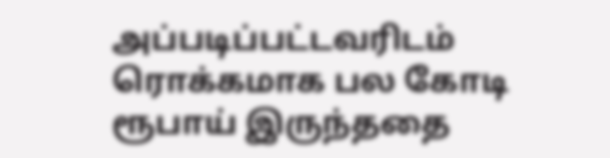அப்படிப்பட்டவரிடம் ரொக்கமாக பல கோடி ரூபாய் இருந்ததை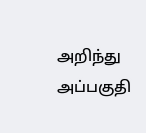அறிந்து அப்பகுதி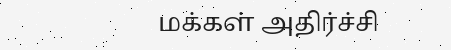மக்கள் அதிர்ச்சி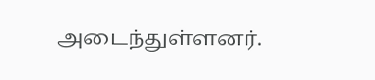அடைந்துள்ளனர்.